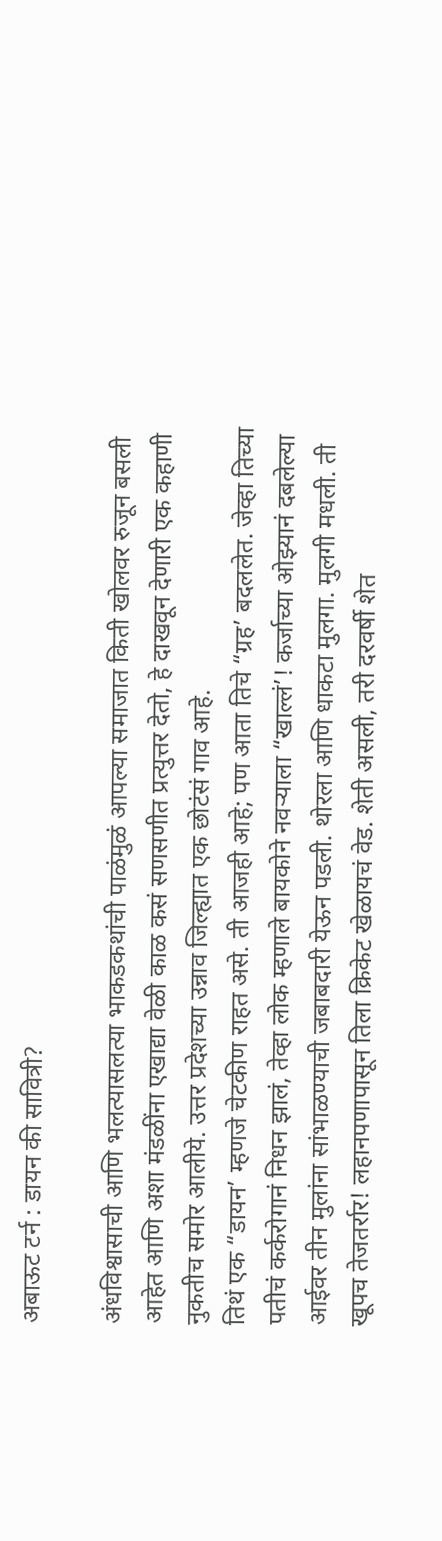अबाऊट टर्न : डायन की सावित्री?

अंधविश्वासाची आणि भलत्यासलत्या भाकडकथांची पाळंमुळं आपल्या समाजात किती खोलवर रुजून बसली आहेत आणि अशा मंडळींना एखाद्या वेळी काळ कसं सणसणीत प्रत्युत्तर देतो, हे दाखवून देणारी एक कहाणी नुकतीच समोर आलीये. उत्तर प्रदेशच्या उन्नाव जिल्ह्यात एक छोटंसं गाव आहे.
तिथं एक “डायन’ म्हणजे चेटकीण राहत असे. ती आजही आहे; पण आता तिचे “ग्रह’ बदललेत. जेव्हा तिच्या पतीचं कर्करोगानं निधन झालं, तेव्हा लोक म्हणाले बायकोने नवऱ्याला “खाल्लं’! कर्जाच्या ओझ्यानं दबलेल्या आईवर तीन मुलांना सांभाळण्याची जबाबदारी येऊन पडली. थोरला आणि धाकटा मुलगा. मुलगी मधली. ती खूपच तेजतर्रार! लहानपणापासून तिला क्रिकेट खेळायचं वेड. शेती असली, तरी दरवर्षी शेत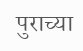पुराच्या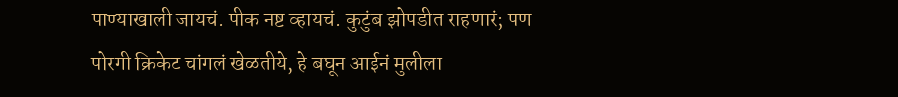पाण्याखाली जायचं. पीक नष्ट व्हायचं. कुटुंब झोपडीत राहणारं; पण पोरगी क्रिकेट चांगलं खेळतीये, हे बघून आईनं मुलीला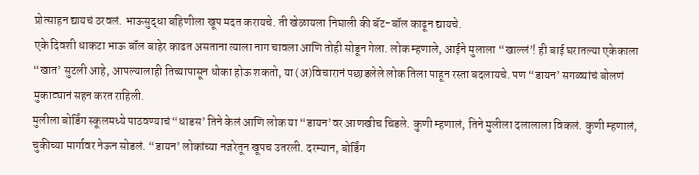प्रोत्साहन द्यायचं ठरवलं. भाऊसुद्धा बहिणीला खूप मदत करायचे. ती खेळायला निघाली की बॅट-बॉल काढून द्यायचे.
एके दिवशी धाकटा भाऊ बॉल बाहेर काढत असताना त्याला नाग चावला आणि तोही सोडून गेला. लोक म्हणाले, आईने मुलाला “खाल्लं’! ही बाई घरातल्या एकेकाला “खात’ सुटली आहे, आपल्यालाही तिच्यापासून धोका होऊ शकतो, या (अ)विचारानं पछाडलेले लोक तिला पाहून रस्ता बदलायचे. पण “डायन’ सगळ्यांचं बोलणं मुकाट्यानं सहन करत राहिली.
मुलीला बोर्डिंग स्कूलमध्ये पाठवण्याचं “धाडस’ तिने केलं आणि लोक या “डायन’वर आणखीच चिडले. कुणी म्हणालं, तिने मुलीला दलालाला विकलं. कुणी म्हणालं, चुकीच्या मार्गावर नेऊन सोडलं. “डायन’ लोकांच्या नजरेतून खूपच उतरली. दरम्यान, बोर्डिंग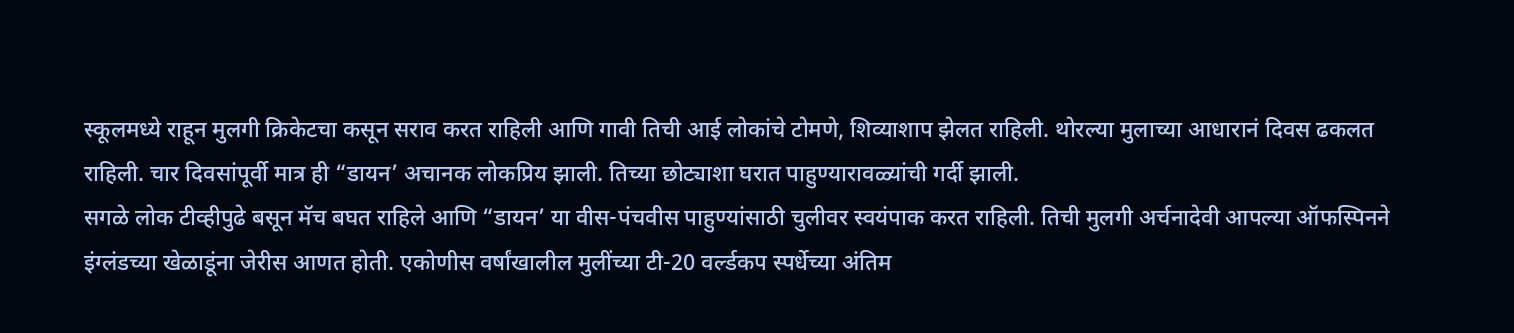स्कूलमध्ये राहून मुलगी क्रिकेटचा कसून सराव करत राहिली आणि गावी तिची आई लोकांचे टोमणे, शिव्याशाप झेलत राहिली. थोरल्या मुलाच्या आधारानं दिवस ढकलत राहिली. चार दिवसांपूर्वी मात्र ही “डायन’ अचानक लोकप्रिय झाली. तिच्या छोट्याशा घरात पाहुण्यारावळ्यांची गर्दी झाली.
सगळे लोक टीव्हीपुढे बसून मॅच बघत राहिले आणि “डायन’ या वीस-पंचवीस पाहुण्यांसाठी चुलीवर स्वयंपाक करत राहिली. तिची मुलगी अर्चनादेवी आपल्या ऑफस्पिनने इंग्लंडच्या खेळाडूंना जेरीस आणत होती. एकोणीस वर्षांखालील मुलींच्या टी-20 वर्ल्डकप स्पर्धेच्या अंतिम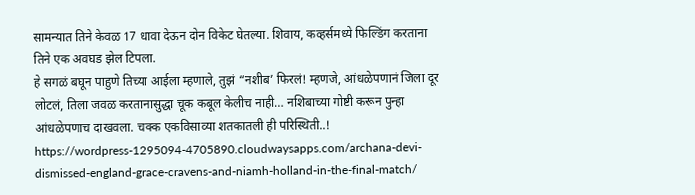सामन्यात तिने केवळ 17 धावा देऊन दोन विकेट घेतल्या. शिवाय, कव्हर्समध्ये फिल्डिंग करताना तिने एक अवघड झेल टिपला.
हे सगळं बघून पाहुणे तिच्या आईला म्हणाले, तुझं “नशीब’ फिरलं! म्हणजे, आंधळेपणानं जिला दूर लोटलं, तिला जवळ करतानासुद्धा चूक कबूल केलीच नाही… नशिबाच्या गोष्टी करून पुन्हा आंधळेपणाच दाखवला. चक्क एकविसाव्या शतकातली ही परिस्थिती..!
https://wordpress-1295094-4705890.cloudwaysapps.com/archana-devi-dismissed-england-grace-cravens-and-niamh-holland-in-the-final-match/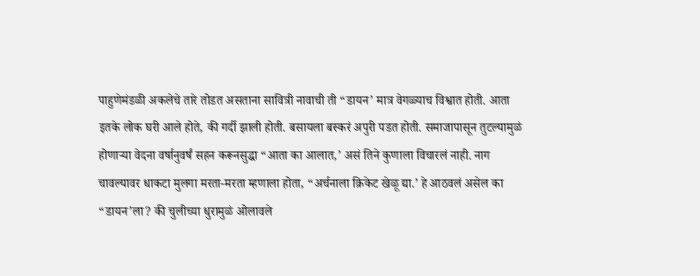पाहुणेमंडळी अकलेचे तारे तोडत असताना सावित्री नावाची ती “डायन’ मात्र वेगळ्याच विश्वात होती. आता इतके लोक घरी आले होते, की गर्दी झाली होती. बसायला बस्करं अपुरी पडत होती. समाजापासून तुटल्यामुळं होणाऱ्या वेदना वर्षानुवर्षं सहन करूनसुद्धा “आता का आलात,’ असं तिने कुणाला विचारलं नाही. नाग चावल्यावर धाकटा मुलगा मरता-मरता म्हणाला होता, “अर्चनाला क्रिकेट खेळू द्या.’ हे आठवलं असेल का “डायन’ला? की चुलीच्या धुरामुळं ओलावले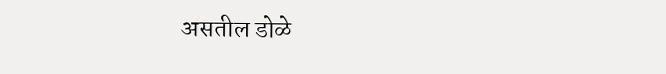असतील डोळे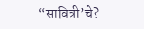“सावित्री’चे?